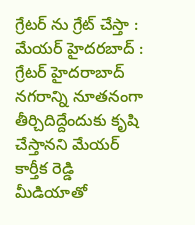గ్రేటర్ ను గ్రేట్ చేస్తా : మేయర్ హైదరబాద్ : గ్రేటర్ హైదరాబాద్ నగరాన్ని నూతనంగా తీర్చిదిద్దేందుకు కృషి చేస్తానని మేయర్ కార్తీక రెడ్డి మీడియాతో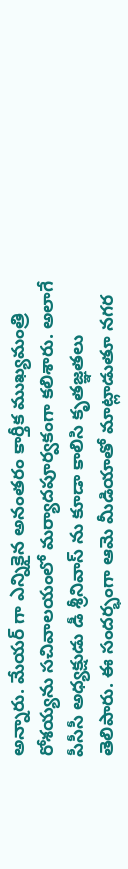అన్నారు. మేయర్ గా ఎన్నికైన అనంతరం కార్తీక ముఖ్యమంత్రి రోశయ్యను సచివాలయంలో మర్యాదపూర్వకంగా కలిశారు. అలాగే పీసీసీ అధ్యక్షుడు డీ శ్రీనివాస్ ను కూడా కాలిసి కృతజ్ఞతలు తెలిపారు. ఈ సందర్భంగా ఆమె మీడియాతో మాట్లాడుతూ నగర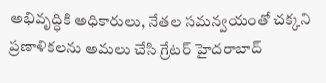అభివృద్ధికి అధికారులు, నేతల సమన్వయంతో చక్కని ప్రణాళికలను అమలు చేసి గ్రేటర్ హైదరాబాద్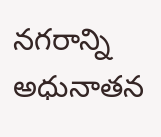నగరాన్ని అధునాతన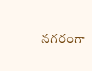నగరంగా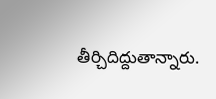తీర్చిదిద్దుతాన్నారు.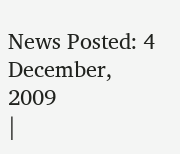News Posted: 4 December, 2009
|